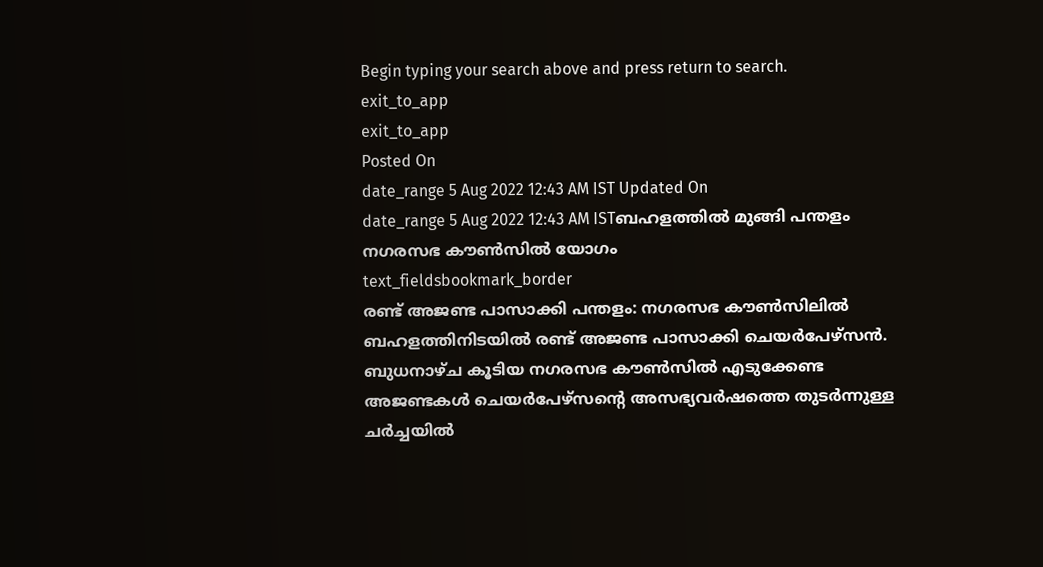Begin typing your search above and press return to search.
exit_to_app
exit_to_app
Posted On
date_range 5 Aug 2022 12:43 AM IST Updated On
date_range 5 Aug 2022 12:43 AM ISTബഹളത്തിൽ മുങ്ങി പന്തളം നഗരസഭ കൗൺസിൽ യോഗം
text_fieldsbookmark_border
രണ്ട് അജണ്ട പാസാക്കി പന്തളം: നഗരസഭ കൗൺസിലിൽ ബഹളത്തിനിടയിൽ രണ്ട് അജണ്ട പാസാക്കി ചെയർപേഴ്സൻ. ബുധനാഴ്ച കൂടിയ നഗരസഭ കൗൺസിൽ എടുക്കേണ്ട അജണ്ടകൾ ചെയർപേഴ്സന്റെ അസഭ്യവർഷത്തെ തുടർന്നുള്ള ചർച്ചയിൽ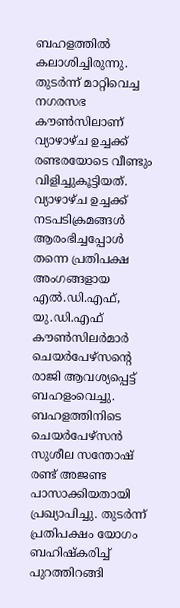ബഹളത്തിൽ കലാശിച്ചിരുന്നു. തുടർന്ന് മാറ്റിവെച്ച നഗരസഭ കൗൺസിലാണ് വ്യാഴാഴ്ച ഉച്ചക്ക് രണ്ടരയോടെ വീണ്ടും വിളിച്ചുകൂട്ടിയത്. വ്യാഴാഴ്ച ഉച്ചക്ക് നടപടിക്രമങ്ങൾ ആരംഭിച്ചപ്പോൾ തന്നെ പ്രതിപക്ഷ അംഗങ്ങളായ എൽ.ഡി.എഫ്, യു.ഡി.എഫ് കൗൺസിലർമാർ ചെയർപേഴ്സന്റെ രാജി ആവശ്യപ്പെട്ട് ബഹളംവെച്ചു. ബഹളത്തിനിടെ ചെയർപേഴ്സൻ സുശീല സന്തോഷ് രണ്ട് അജണ്ട പാസാക്കിയതായി പ്രഖ്യാപിച്ചു. തുടർന്ന് പ്രതിപക്ഷം യോഗം ബഹിഷ്കരിച്ച് പുറത്തിറങ്ങി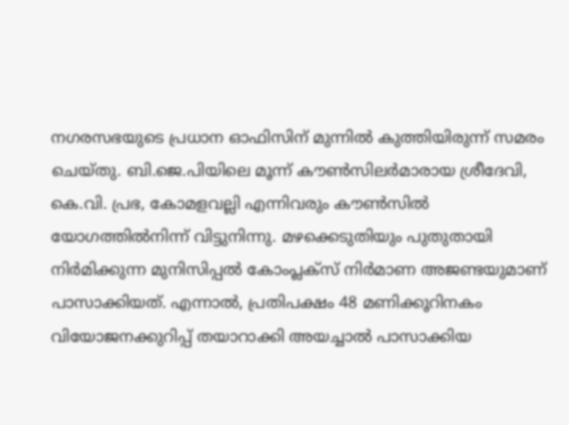നഗരസഭയുടെ പ്രധാന ഓഫിസിന് മുന്നിൽ കുത്തിയിരുന്ന് സമരം ചെയ്തു. ബി.ജെ.പിയിലെ മൂന്ന് കൗൺസിലർമാരായ ശ്രീദേവി, കെ.വി. പ്രഭ, കോമളവല്ലി എന്നിവരും കൗൺസിൽ യോഗത്തിൽനിന്ന് വിട്ടുനിന്നു. മഴക്കെടുതിയും പുതുതായി നിർമിക്കുന്ന മുനിസിപ്പൽ കോംപ്ലക്സ് നിർമാണ അജണ്ടയുമാണ് പാസാക്കിയത്. എന്നാൽ, പ്രതിപക്ഷം 48 മണിക്കൂറിനകം വിയോജനക്കുറിപ്പ് തയാറാക്കി അയച്ചാൽ പാസാക്കിയ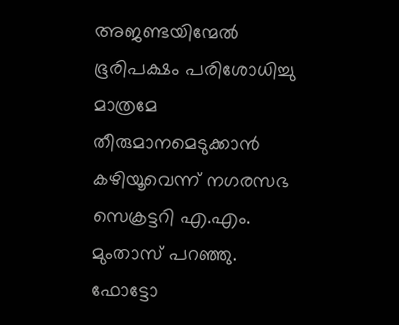അജണ്ടയിന്മേൽ ഭൂരിപക്ഷം പരിശോധിച്ചു മാത്രമേ തീരുമാനമെടുക്കാൻ കഴിയൂവെന്ന് നഗരസഭ സെക്രട്ടറി എ.എം. മുംതാസ് പറഞ്ഞു. ഫോട്ടോ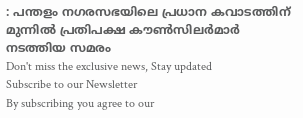: പന്തളം നഗരസഭയിലെ പ്രധാന കവാടത്തിന് മുന്നിൽ പ്രതിപക്ഷ കൗൺസിലർമാർ നടത്തിയ സമരം
Don't miss the exclusive news, Stay updated
Subscribe to our Newsletter
By subscribing you agree to our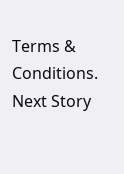Terms & Conditions.
Next Story